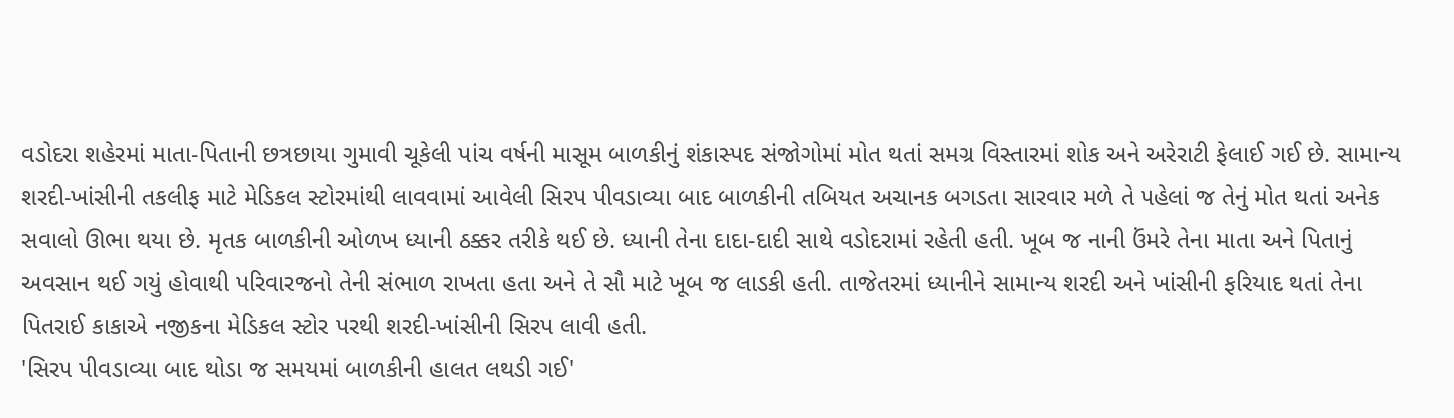વડોદરા શહેરમાં માતા-પિતાની છત્રછાયા ગુમાવી ચૂકેલી પાંચ વર્ષની માસૂમ બાળકીનું શંકાસ્પદ સંજોગોમાં મોત થતાં સમગ્ર વિસ્તારમાં શોક અને અરેરાટી ફેલાઈ ગઈ છે. સામાન્ય શરદી-ખાંસીની તકલીફ માટે મેડિકલ સ્ટોરમાંથી લાવવામાં આવેલી સિરપ પીવડાવ્યા બાદ બાળકીની તબિયત અચાનક બગડતા સારવાર મળે તે પહેલાં જ તેનું મોત થતાં અનેક સવાલો ઊભા થયા છે. મૃતક બાળકીની ઓળખ ધ્યાની ઠક્કર તરીકે થઈ છે. ધ્યાની તેના દાદા-દાદી સાથે વડોદરામાં રહેતી હતી. ખૂબ જ નાની ઉંમરે તેના માતા અને પિતાનું અવસાન થઈ ગયું હોવાથી પરિવારજનો તેની સંભાળ રાખતા હતા અને તે સૌ માટે ખૂબ જ લાડકી હતી. તાજેતરમાં ધ્યાનીને સામાન્ય શરદી અને ખાંસીની ફરિયાદ થતાં તેના પિતરાઈ કાકાએ નજીકના મેડિકલ સ્ટોર પરથી શરદી-ખાંસીની સિરપ લાવી હતી.
'સિરપ પીવડાવ્યા બાદ થોડા જ સમયમાં બાળકીની હાલત લથડી ગઈ'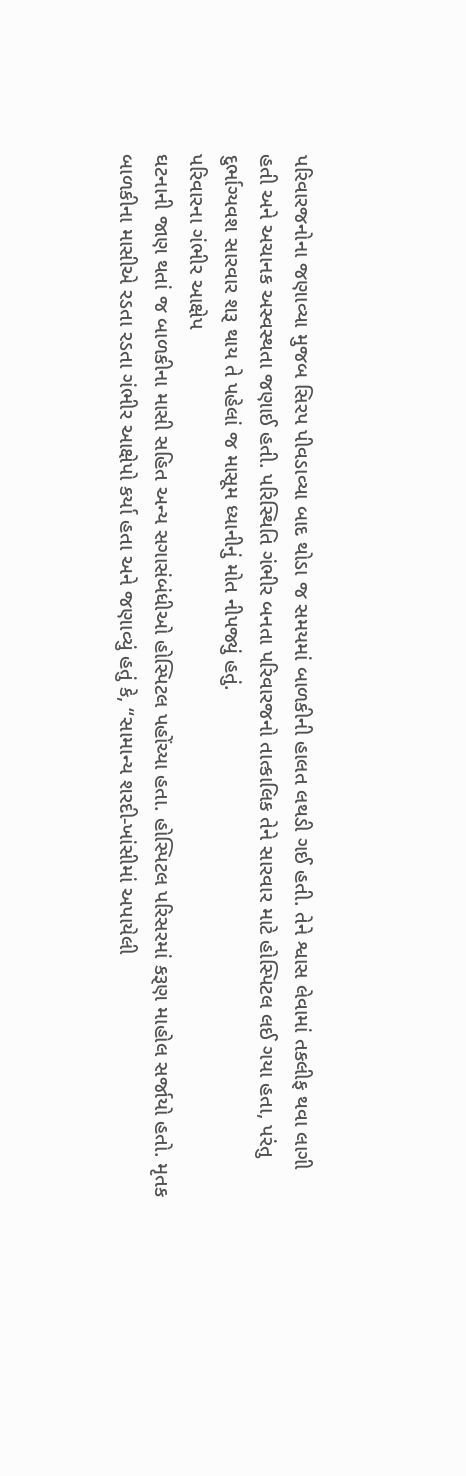પરિવારજનોના જણાવ્યા મુજબ સિરપ પીવડાવ્યા બાદ થોડા જ સમયમાં બાળકીની હાલત લથડી ગઈ હતી. તેને શ્વાસ લેવામાં તકલીફ થવા લાગી હતી અને અચાનક અસ્વસ્થતા જણાઈ હતી. પરિસ્થિતિ ગંભીર બનતા પરિવારજનો તાત્કાલિક તેને સારવાર માટે હોસ્પિટલ લઈ ગયા હતા, પરંતુ દુર્ભાગ્યવશ સારવાર શરૂ થાય તે પહેલાં જ માસૂમ ધ્યાનીનું મોત નીપજ્યું હતું.
પરિવારના ગંભીર આક્ષેપ
ઘટનાની જાણ થતાં જ બાળકીના માસી સહિત અન્ય સગાસંબંધીઓ હોસ્પિટલ પહોંચ્યા હતા. હોસ્પિટલ પરિસરમાં કરૂણ માહોલ સર્જાયો હતો. મૃતક બાળકીના માસીએ રડતા રડતા ગંભીર આક્ષેપો કર્યા હતા અને જણાવ્યું હતું કે, “સામાન્ય શરદી-ખાંસીમાં અપાયેલી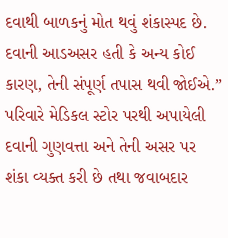દવાથી બાળકનું મોત થવું શંકાસ્પદ છે. દવાની આડઅસર હતી કે અન્ય કોઈ કારણ, તેની સંપૂર્ણ તપાસ થવી જોઈએ.” પરિવારે મેડિકલ સ્ટોર પરથી અપાયેલી દવાની ગુણવત્તા અને તેની અસર પર શંકા વ્યક્ત કરી છે તથા જવાબદાર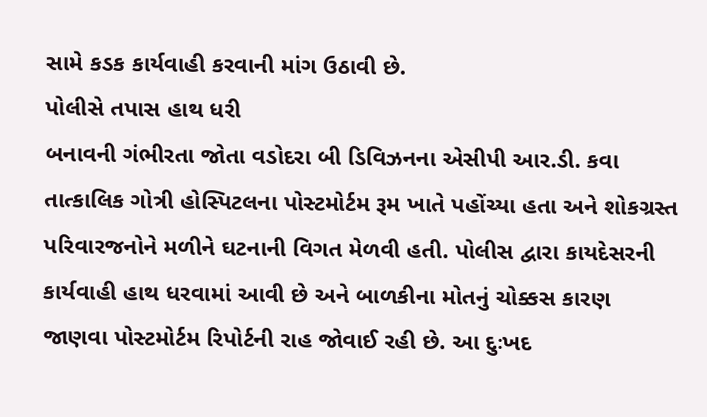સામે કડક કાર્યવાહી કરવાની માંગ ઉઠાવી છે.
પોલીસે તપાસ હાથ ધરી
બનાવની ગંભીરતા જોતા વડોદરા બી ડિવિઝનના એસીપી આર.ડી. કવા તાત્કાલિક ગોત્રી હોસ્પિટલના પોસ્ટમોર્ટમ રૂમ ખાતે પહોંચ્યા હતા અને શોકગ્રસ્ત પરિવારજનોને મળીને ઘટનાની વિગત મેળવી હતી. પોલીસ દ્વારા કાયદેસરની કાર્યવાહી હાથ ધરવામાં આવી છે અને બાળકીના મોતનું ચોક્કસ કારણ જાણવા પોસ્ટમોર્ટમ રિપોર્ટની રાહ જોવાઈ રહી છે. આ દુઃખદ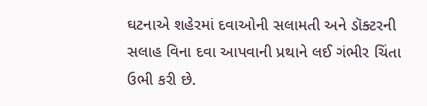ઘટનાએ શહેરમાં દવાઓની સલામતી અને ડૉક્ટરની સલાહ વિના દવા આપવાની પ્રથાને લઈ ગંભીર ચિંતા ઉભી કરી છે.